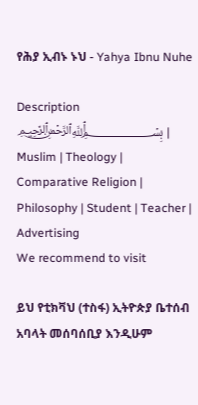የሕያ ኢብኑ ኑህ - Yahya Ibnu Nuhe

Description
﷽ | Muslim | Theology | Comparative Religion | Philosophy | Student | Teacher |
Advertising
We recommend to visit

ይህ የቲክቫህ (ተስፋ) ኢትዮጵያ ቤተሰብ አባላት መሰባሰቢያ እንዲሁም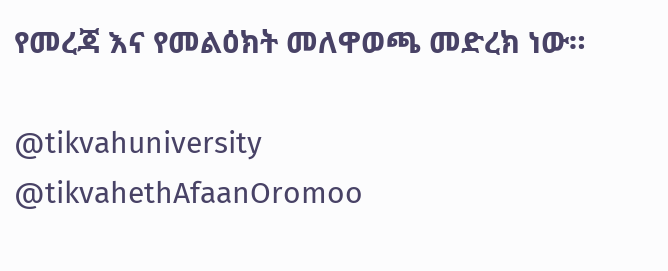የመረጃ እና የመልዕክት መለዋወጫ መድረክ ነው።

@tikvahuniversity
@tikvahethAfaanOromoo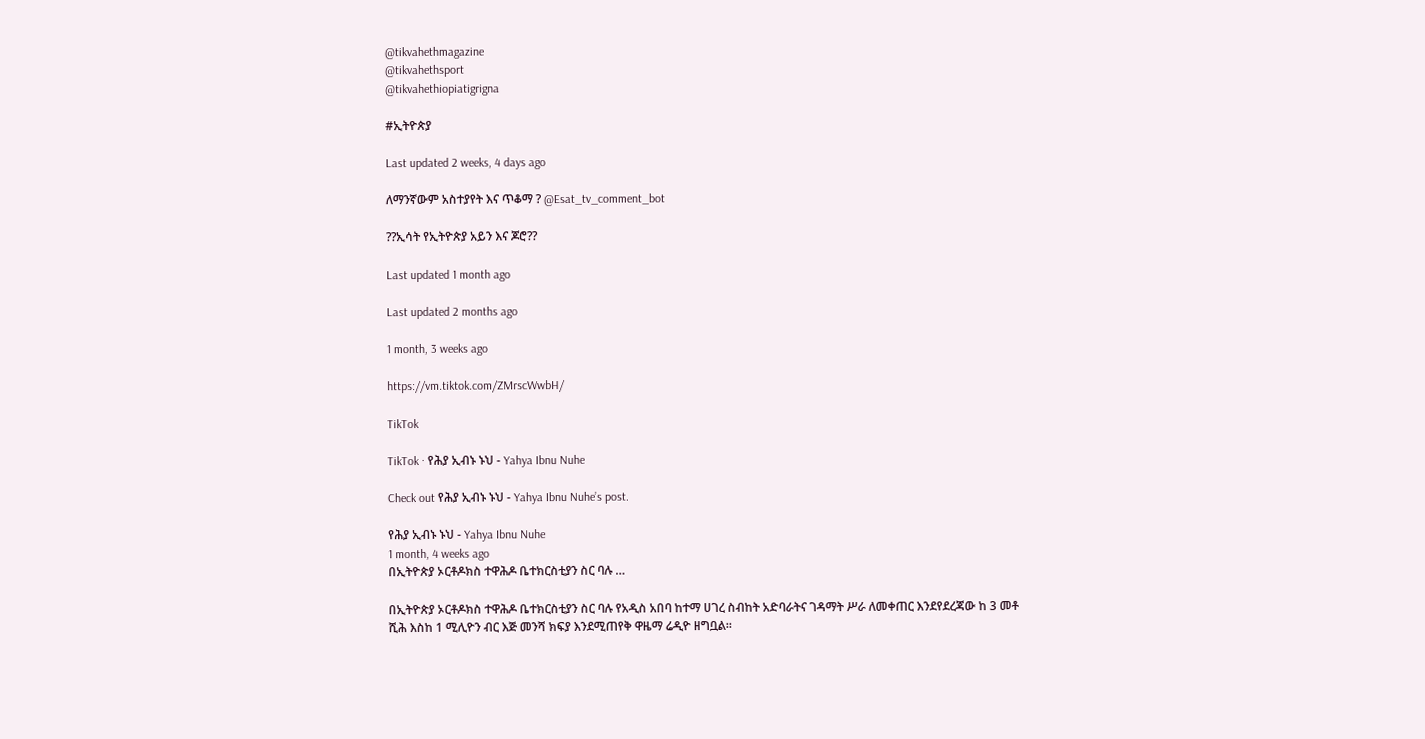@tikvahethmagazine
@tikvahethsport
@tikvahethiopiatigrigna

#ኢትዮጵያ

Last updated 2 weeks, 4 days ago

ለማንኛውም አስተያየት እና ጥቆማ ? @Esat_tv_comment_bot

??ኢሳት የኢትዮጵያ አይን እና ጆሮ??

Last updated 1 month ago

Last updated 2 months ago

1 month, 3 weeks ago

https://vm.tiktok.com/ZMrscWwbH/

TikTok

TikTok · የሕያ ኢብኑ ኑህ - Yahya Ibnu Nuhe

Check out የሕያ ኢብኑ ኑህ - Yahya Ibnu Nuhe’s post.

የሕያ ኢብኑ ኑህ - Yahya Ibnu Nuhe
1 month, 4 weeks ago
በኢትዮጵያ ኦርቶዶክስ ተዋሕዶ ቤተክርስቲያን ስር ባሉ …

በኢትዮጵያ ኦርቶዶክስ ተዋሕዶ ቤተክርስቲያን ስር ባሉ የአዲስ አበባ ከተማ ሀገረ ስብከት አድባራትና ገዳማት ሥራ ለመቀጠር እንደየደረጃው ከ 3 መቶ ሺሕ እስከ 1 ሚሊዮን ብር እጅ መንሻ ክፍያ እንደሚጠየቅ ዋዜማ ሬዲዮ ዘግቧል።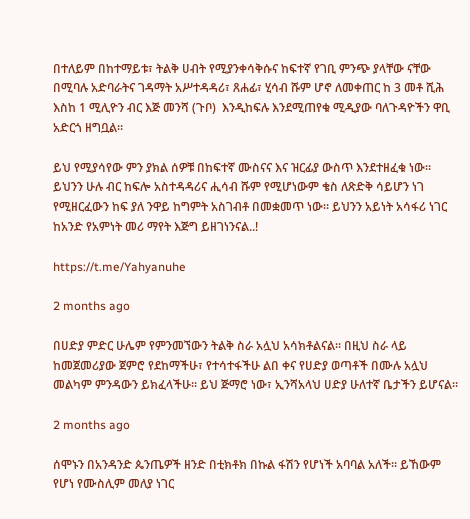በተለይም በከተማይቱ፣ ትልቅ ሀብት የሚያንቀሳቅሱና ከፍተኛ የገቢ ምንጭ ያላቸው ናቸው በሚባሉ አድባራትና ገዳማት አሥተዳዳሪ፣ ጸሐፊ፣ ሂሳብ ሹም ሆኖ ለመቀጠር ከ 3 መቶ ሺሕ እስከ 1 ሚሊዮን ብር እጅ መንሻ (ጉቦ)  እንዲከፍሉ እንደሚጠየቁ ሚዲያው ባለጉዳዮችን ዋቢ አድርጎ ዘግቧል።

ይህ የሚያሳየው ምን ያክል ሰዎቹ በከፍተኛ ሙስናና እና ዝርፊያ ውስጥ እንደተዘፈቁ ነው። ይህንን ሁሉ ብር ከፍሎ አስተዳዳሪና ሒሳብ ሹም የሚሆነውም ቄስ ለጽድቅ ሳይሆን ነገ የሚዘርፈውን ከፍ ያለ ንዋይ ከግምት አስገብቶ በመቋመጥ ነው። ይህንን አይነት አሳፋሪ ነገር ከአንድ የአምነት መሪ ማየት እጅግ ይዘገነንናል..!

https://t.me/Yahyanuhe

2 months ago

በሀድያ ምድር ሁሌም የምንመኘውን ትልቅ ስራ አሏህ አሳክቶልናል። በዚህ ስራ ላይ ከመጀመሪያው ጀምሮ የደከማችሁ፣ የተሳተፋችሁ ልበ ቀና የሀድያ ወጣቶች በሙሉ አሏህ መልካም ምንዳውን ይክፈላችሁ። ይህ ጅማሮ ነው፣ ኢንሻአላህ ሀድያ ሁለተኛ ቤታችን ይሆናል።

2 months ago

ሰሞኑን በአንዳንድ ጴንጤዎች ዘንድ በቲክቶክ በኩል ፋሽን የሆነች አባባል አለች። ይኸውም የሆነ የሙስሊም መለያ ነገር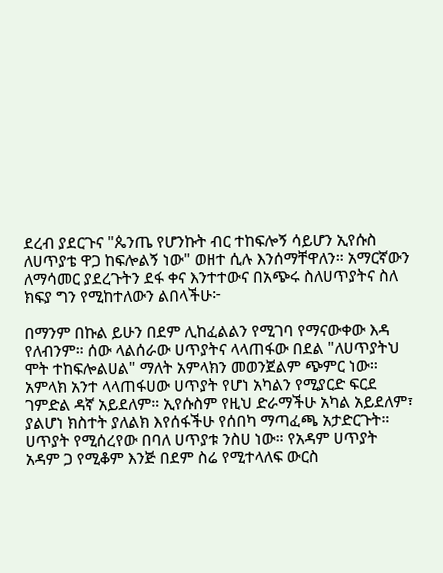ደረብ ያደርጉና "ጴንጤ የሆንኩት ብር ተከፍሎኝ ሳይሆን ኢየሱስ ለሀጥያቴ ዋጋ ከፍሎልኝ ነው" ወዘተ ሲሉ እንሰማቸዋለን። አማርኛውን ለማሳመር ያደረጉትን ደፋ ቀና እንተተውና በአጭሩ ስለሀጥያትና ስለ ክፍያ ግን የሚከተለውን ልበላችሁ፦

በማንም በኩል ይሁን በደም ሊከፈልልን የሚገባ የማናውቀው እዳ የለብንም። ሰው ላልሰራው ሀጥያትና ላላጠፋው በደል "ለሀጥያትህ ሞት ተከፍሎልሀል" ማለት አምላክን መወንጀልም ጭምር ነው። አምላክ አንተ ላላጠፋሀው ሀጥያት የሆነ አካልን የሚያርድ ፍርደ ገምድል ዳኛ አይደለም። ኢየሱስም የዚህ ድራማችሁ አካል አይደለም፣ ያልሆነ ክስተት ያለልክ እየሰፋችሁ የሰበካ ማጣፈጫ አታድርጉት። ሀጥያት የሚሰረየው በባለ ሀጥያቱ ንስሀ ነው። የአዳም ሀጥያት አዳም ጋ የሚቆም እንጅ በደም ስሬ የሚተላለፍ ውርስ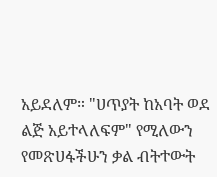አይደለም። "ሀጥያት ከአባት ወደ ልጅ አይተላለፍም" የሚለውን የመጽሀፋችሁን ቃል ብትተውት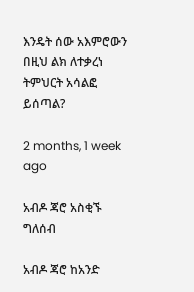እንዴት ሰው አእምሮውን በዚህ ልክ ለተቃረነ ትምህርት አሳልፎ ይሰጣል?

2 months, 1 week ago

አብዶ ጃሮ አስቂኙ ግለሰብ

አብዶ ጃሮ ከአንድ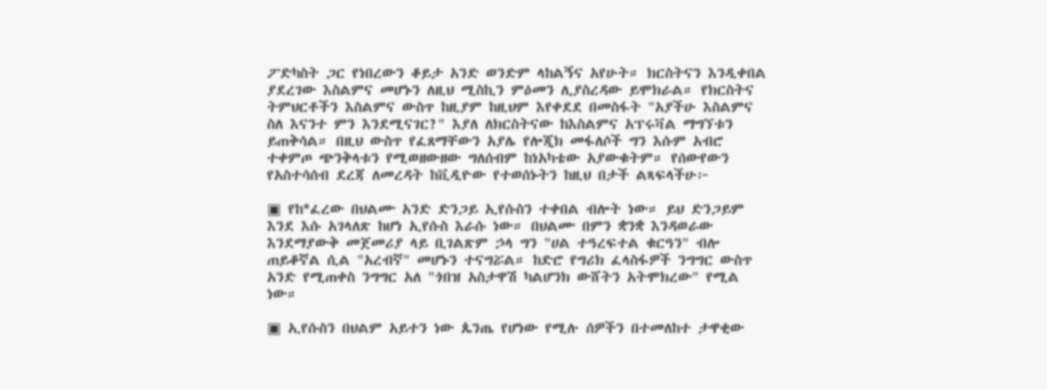ፖድካስት ጋር የነበረውን ቆይታ አንድ ወንድም ላከልኝና አየሁት። ክርስትናን እንዲቀበል ያደረገው እስልምና መሆኑን ለዚህ ሚስኪን ምዕመን ሊያስረዳው ይሞክራል። የክርስትና ትምህርቶችን እስልምና ውስጥ ከዚያም ከዚህም እየቀደደ በመስፋት "አያችሁ እስልምና ስለ እናንተ ምን እንደሚናገር?" እያለ ለክርስትናው ከእስልምና አፕሩቫል ማግኘቱን ይጠቅሳል። በዚህ ውስጥ የፈጸማቸውን አያሌ የሎጂክ መፋለሶች ግን እሱም አብሮ ተቀምጦ ጭንቅላቱን የሚወዘውዘው ግለሰብም ከነአካቴው አያውቁትም። የሰውየውን የአስተሳሰብ ደረጃ ለመረዳት ከቪዲዮው የተወሰኑትን ከዚህ በታች ልጻፍላችሁ፦

▣ የከ*ፈረው በህልሙ አንድ ድንጋይ ኢየሱስን ተቀበል ብሎት ነው። ይህ ድንጋይም እንደ እሱ አገላለጽ ከሆነ ኢየሱስ እራሱ ነው። በህልሙ በምን ቋንቋ እንዳወራው እንደማያውቅ መጀመሪያ ላይ ቢገልጽም ኃላ ግን "ሀል ተዓረፍተል ቁርዓን" ብሎ ጠይቆኛል ሲል "አረብኛ" መሆኑን ተናግሯል። ከድሮ የግሪክ ፈላስፋዎች ንግግር ውስጥ አንድ የሚጠቀስ ንግግር አለ "ጎበዝ አስታዋሽ ካልሆንክ ውሸትን አትሞክረው" የሚል ነው።

▣ ኢየሱስን በህልም አይተን ነው ጴንጤ የሆነው የሚሉ ሰዎችን በተመለከተ ታዋቂው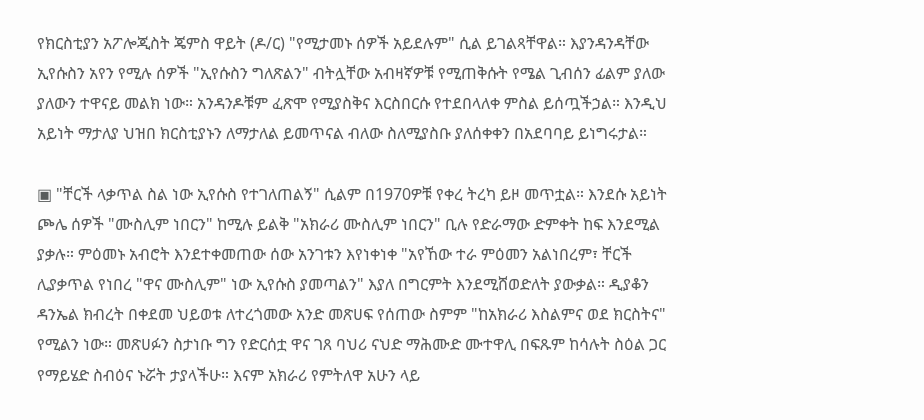የክርስቲያን አፖሎጂስት ጄምስ ዋይት (ዶ/ር) "የሚታመኑ ሰዎች አይደሉም" ሲል ይገልጻቸዋል። እያንዳንዳቸው ኢየሱስን አየን የሚሉ ሰዎች "ኢየሱስን ግለጽልን" ብትሏቸው አብዛኛዎቹ የሚጠቅሱት የሜል ጊብሰን ፊልም ያለው ያለውን ተዋናይ መልክ ነው። አንዳንዶቹም ፈጽሞ የሚያስቅና እርስበርሱ የተደበላለቀ ምስል ይሰጧችኃል። እንዲህ አይነት ማታለያ ህዝበ ክርስቲያኑን ለማታለል ይመጥናል ብለው ስለሚያስቡ ያለሰቀቀን በአደባባይ ይነግሩታል።

▣ "ቸርች ላቃጥል ስል ነው ኢየሱስ የተገለጠልኝ" ሲልም በ1970ዎቹ የቀረ ትረካ ይዞ መጥቷል። እንደሱ አይነት ጮሌ ሰዎች "ሙስሊም ነበርን" ከሚሉ ይልቅ "አክራሪ ሙስሊም ነበርን" ቢሉ የድራማው ድምቀት ከፍ እንደሚል ያቃሉ። ምዕመኑ አብሮት እንደተቀመጠው ሰው አንገቱን እየነቀነቀ "አየኸው ተራ ምዕመን አልነበረም፣ ቸርች ሊያቃጥል የነበረ "ዋና ሙስሊም" ነው ኢየሱስ ያመጣልን" እያለ በግርምት እንደሚሸወድለት ያውቃል። ዲያቆን ዳንኤል ክብረት በቀደመ ህይወቱ ለተረጎመው አንድ መጽሀፍ የሰጠው ስምም "ከአክራሪ እስልምና ወደ ክርስትና" የሚልን ነው። መጽሀፉን ስታነቡ ግን የድርሰቷ ዋና ገጸ ባህሪ ናህድ ማሕሙድ ሙተዋሊ በፍጹም ከሳሉት ስዕል ጋር የማይሄድ ስብዕና ኑሯት ታያላችሁ። እናም አክራሪ የምትለዋ አሁን ላይ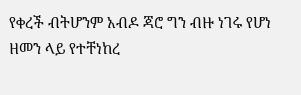የቀረች ብትሆንም አብዶ ጃሮ ግን ብዙ ነገሩ የሆነ ዘመን ላይ የተቸነከረ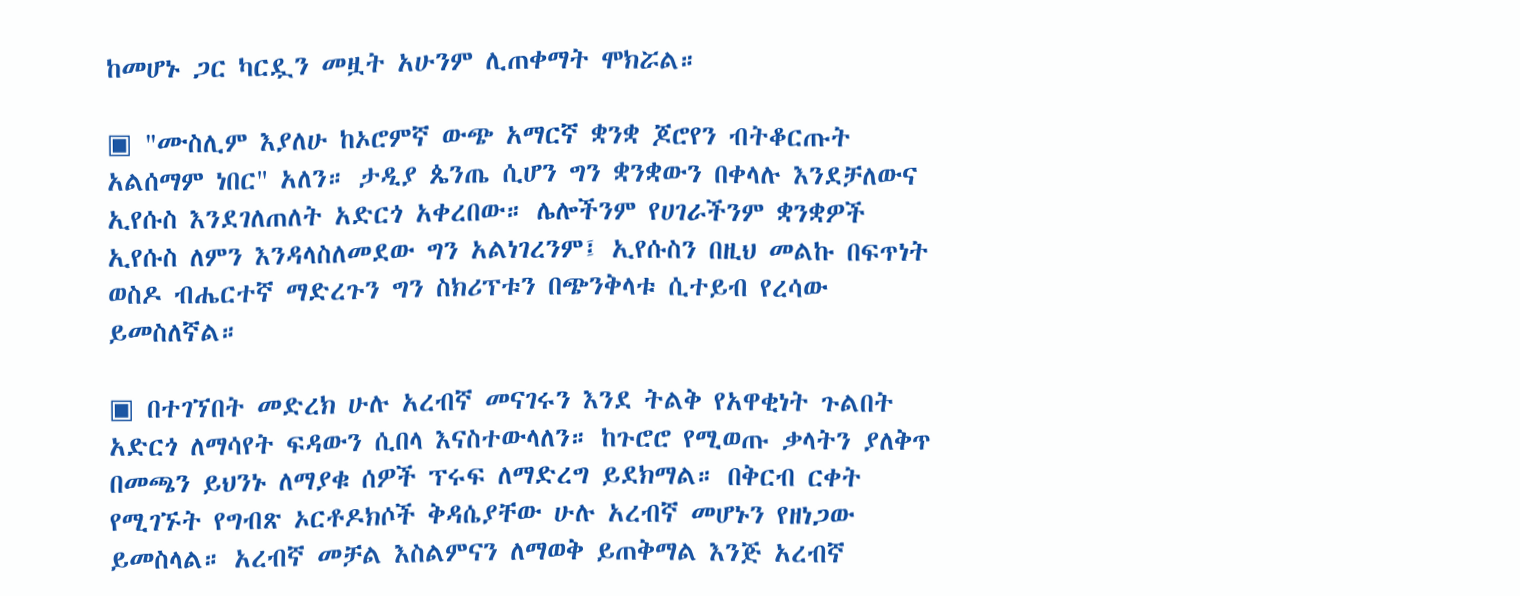ከመሆኑ ጋር ካርዷን መዟት አሁንም ሊጠቀማት ሞክሯል።

▣ "ሙስሊም እያለሁ ከኦሮምኛ ውጭ አማርኛ ቋንቋ ጆሮየን ብትቆርጡት አልሰማም ነበር" አለን። ታዲያ ጴንጤ ሲሆን ግን ቋንቋውን በቀላሉ እንደቻለውና ኢየሱስ እንደገለጠለት አድርጎ አቀረበው። ሌሎችንም የሀገራችንም ቋንቋዎች ኢየሱስ ለምን እንዳላስለመደው ግን አልነገረንም፤ ኢየሱስን በዚህ መልኩ በፍጥነት ወስዶ ብሔርተኛ ማድረጉን ግን ስክሪፕቱን በጭንቅላቱ ሲተይብ የረሳው ይመስለኛል።

▣ በተገኘበት መድረክ ሁሉ አረብኛ መናገሩን እንደ ትልቅ የአዋቂነት ጉልበት አድርጎ ለማሳየት ፍዳውን ሲበላ እናስተውላለን። ከጉሮሮ የሚወጡ ቃላትን ያለቅጥ በመጫን ይህንኑ ለማያቁ ሰዎች ፕሩፍ ለማድረግ ይደክማል። በቅርብ ርቀት የሚገኙት የግብጽ ኦርቶዶክሶች ቅዳሴያቸው ሁሉ አረብኛ መሆኑን የዘነጋው ይመስላል። አረብኛ መቻል እስልምናን ለማወቅ ይጠቅማል እንጅ አረብኛ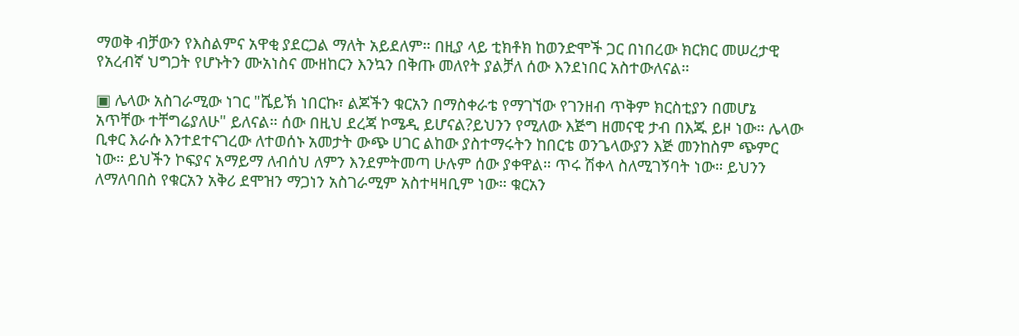ማወቅ ብቻውን የእስልምና አዋቂ ያደርጋል ማለት አይደለም። በዚያ ላይ ቲክቶክ ከወንድሞች ጋር በነበረው ክርክር መሠረታዊ የአረብኛ ህግጋት የሆኑትን ሙአነስና ሙዘከርን እንኳን በቅጡ መለየት ያልቻለ ሰው እንደነበር አስተውለናል።

▣ ሌላው አስገራሚው ነገር "ሼይኽ ነበርኩ፣ ልጆችን ቁርአን በማስቀራቴ የማገኘው የገንዘብ ጥቅም ክርስቲያን በመሆኔ አጥቸው ተቸግሬያለሁ" ይለናል። ሰው በዚህ ደረጃ ኮሜዲ ይሆናል?ይህንን የሚለው እጅግ ዘመናዊ ታብ በእጁ ይዞ ነው። ሌላው ቢቀር እራሱ እንተደተናገረው ለተወሰኑ አመታት ውጭ ሀገር ልከው ያስተማሩትን ከበርቴ ወንጌላውያን እጅ መንከስም ጭምር ነው። ይህችን ኮፍያና አማይማ ለብሰህ ለምን እንደምትመጣ ሁሉም ሰው ያቀዋል። ጥሩ ሽቀላ ስለሚገኝባት ነው። ይህንን ለማለባበስ የቁርአን አቅሪ ደሞዝን ማጋነን አስገራሚም አስተዛዛቢም ነው። ቁርአን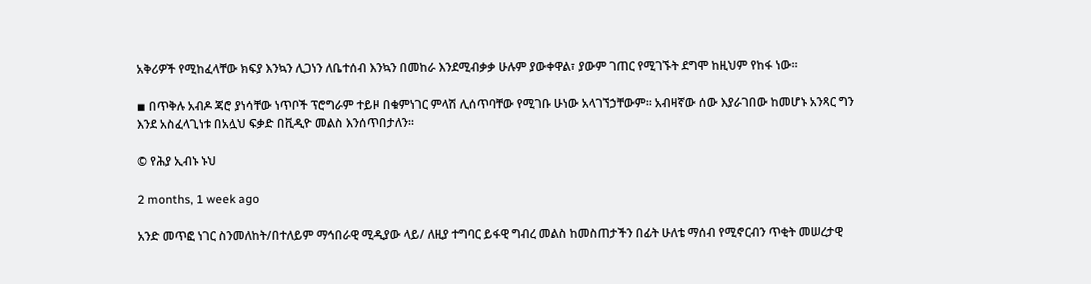አቅሪዎች የሚከፈላቸው ክፍያ እንኳን ሊጋነን ለቤተሰብ እንኳን በመከራ እንደሚብቃቃ ሁሉም ያውቀዋል፣ ያውም ገጠር የሚገኙት ደግሞ ከዚህም የከፋ ነው።

◾ በጥቅሉ አብዶ ጃሮ ያነሳቸው ነጥቦች ፕሮግራም ተይዞ በቁምነገር ምላሽ ሊሰጥባቸው የሚገቡ ሁነው አላገኘኃቸውም። አብዛኛው ሰው እያራገበው ከመሆኑ አንጻር ግን እንደ አስፈላጊነቱ በአሏህ ፍቃድ በቪዲዮ መልስ እንሰጥበታለን።

© የሕያ ኢብኑ ኑህ

2 months, 1 week ago

አንድ መጥፎ ነገር ስንመለከት/በተለይም ማኅበራዊ ሚዲያው ላይ/ ለዚያ ተግባር ይፋዊ ግብረ መልስ ከመስጠታችን በፊት ሁለቴ ማሰብ የሚኖርብን ጥቂት መሠረታዊ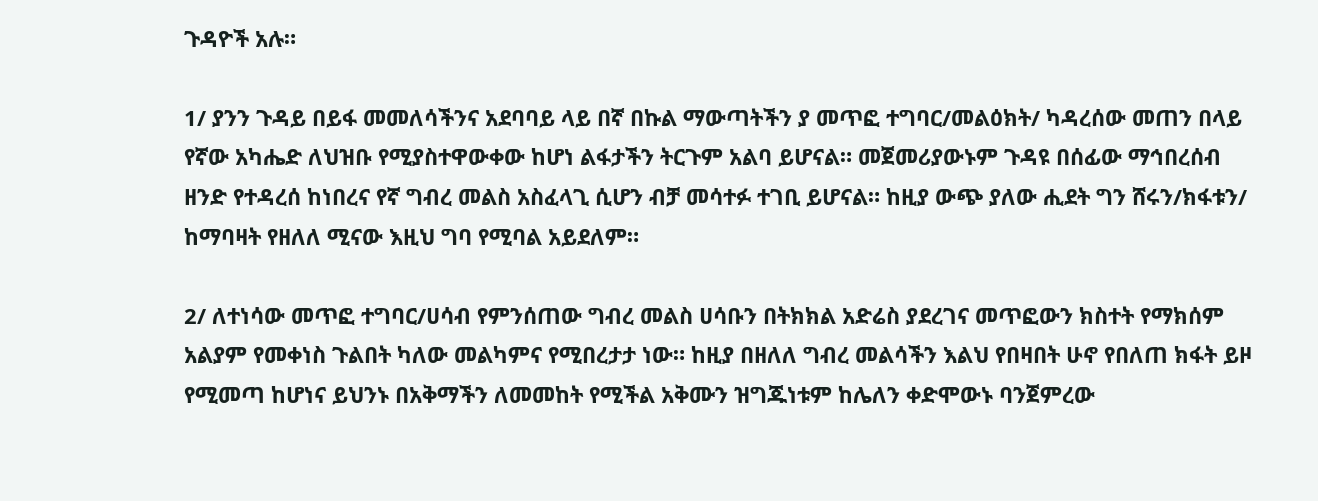ጉዳዮች አሉ።

1/ ያንን ጉዳይ በይፋ መመለሳችንና አደባባይ ላይ በኛ በኩል ማውጣትችን ያ መጥፎ ተግባር/መልዕክት/ ካዳረሰው መጠን በላይ የኛው አካሔድ ለህዝቡ የሚያስተዋውቀው ከሆነ ልፋታችን ትርጉም አልባ ይሆናል። መጀመሪያውኑም ጉዳዩ በሰፊው ማኅበረሰብ ዘንድ የተዳረሰ ከነበረና የኛ ግብረ መልስ አስፈላጊ ሲሆን ብቻ መሳተፉ ተገቢ ይሆናል። ከዚያ ውጭ ያለው ሒደት ግን ሸሩን/ክፋቱን/ ከማባዛት የዘለለ ሚናው እዚህ ግባ የሚባል አይደለም።

2/ ለተነሳው መጥፎ ተግባር/ሀሳብ የምንሰጠው ግብረ መልስ ሀሳቡን በትክክል አድሬስ ያደረገና መጥፎውን ክስተት የማክሰም አልያም የመቀነስ ጉልበት ካለው መልካምና የሚበረታታ ነው። ከዚያ በዘለለ ግብረ መልሳችን እልህ የበዛበት ሁኖ የበለጠ ክፋት ይዞ የሚመጣ ከሆነና ይህንኑ በአቅማችን ለመመከት የሚችል አቅሙን ዝግጁነቱም ከሌለን ቀድሞውኑ ባንጀምረው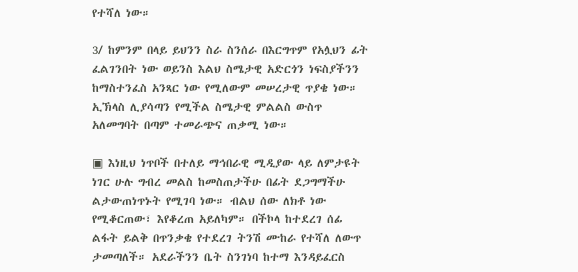የተሻለ ነው።

3/ ከምንም በላይ ይህንን ስራ ስንሰራ በእርግጥም የአሏህን ፊት ፈልገንበት ነው ወይንስ እልህ ስሜታዊ አድርጎን ነፍስያችንን ከማስተንፈስ አንጻር ነው የሚለውም መሠረታዊ ጥያቄ ነው። ኢኽላስ ሊያሳጣን የሚችል ስሜታዊ ምልልስ ውስጥ አለመግባት በጣም ተመራጭና ጠቃሚ ነው።

▣ እነዚህ ነጥቦች በተለይ ማኅበራዊ ሚዲያው ላይ ለምታዩት ነገር ሁሉ ግብረ መልስ ከመስጠታችሁ በፊት ደጋግማችሁ ልታውጠነጥኑት የሚገባ ነው። ብልህ ሰው ለክቶ ነው የሚቆርጠው፣ እየቆረጠ አይለካም። በችኮላ ከተደረገ ሰፊ ልፋት ይልቅ በጥንቃቄ የተደረገ ትንሽ ሙከራ የተሻለ ለውጥ ታመጣለች። አደራችንን ቤት ስንገነባ ከተማ እንዳይፈርስ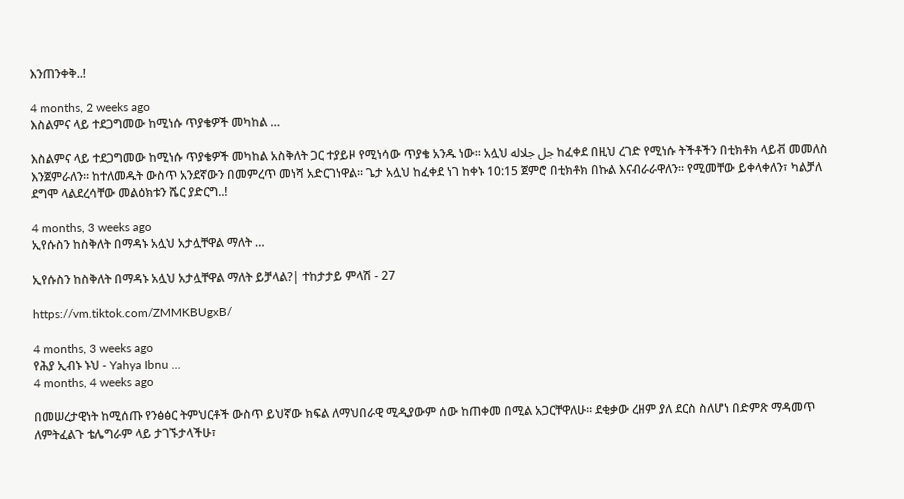እንጠንቀቅ..!

4 months, 2 weeks ago
እስልምና ላይ ተደጋግመው ከሚነሱ ጥያቄዎች መካከል …

እስልምና ላይ ተደጋግመው ከሚነሱ ጥያቄዎች መካከል አስቅለት ጋር ተያይዞ የሚነሳው ጥያቄ አንዱ ነው። አሏህ جل جلاله ከፈቀደ በዚህ ረገድ የሚነሱ ትችቶችን በቲክቶክ ላይቭ መመለስ እንጀምራለን። ከተለመዱት ውስጥ አንደኛውን በመምረጥ መነሻ አድርገነዋል። ጌታ አሏህ ከፈቀደ ነገ ከቀኑ 10:15 ጀምሮ በቲክቶክ በኩል እናብራራዋለን። የሚመቸው ይቀላቀለን፣ ካልቻለ ደግሞ ላልደረሳቸው መልዕክቱን ሼር ያድርግ..!

4 months, 3 weeks ago
ኢየሱስን ከስቅለት በማዳኑ አሏህ አታሏቸዋል ማለት …

ኢየሱስን ከስቅለት በማዳኑ አሏህ አታሏቸዋል ማለት ይቻላል?| ተከታታይ ምላሽ - 27

https://vm.tiktok.com/ZMMKBUgxB/

4 months, 3 weeks ago
የሕያ ኢብኑ ኑህ - Yahya Ibnu …
4 months, 4 weeks ago

በመሠረታዊነት ከሚሰጡ የንፅፅር ትምህርቶች ውስጥ ይህኛው ክፍል ለማህበራዊ ሚዲያውም ሰው ከጠቀመ በሚል አጋርቸዋለሁ። ደቂቃው ረዘም ያለ ደርስ ስለሆነ በድምጽ ማዳመጥ ለምትፈልጉ ቴሌግራም ላይ ታገኙታላችሁ፣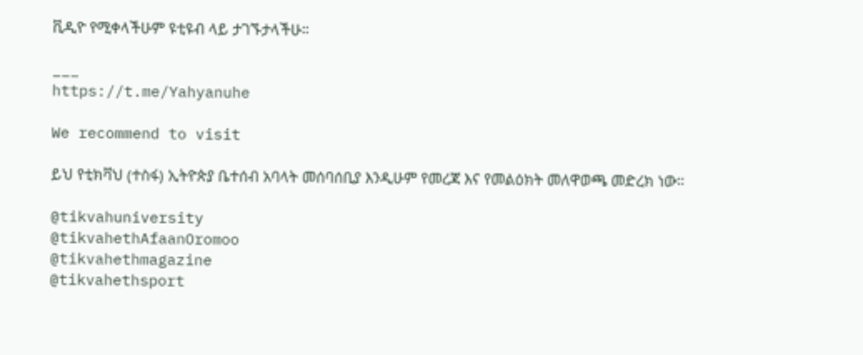ቪዲዮ የሚቀላችሁም ዩቲዩብ ላይ ታገኙታላችሁ።

___
https://t.me/Yahyanuhe

We recommend to visit

ይህ የቲክቫህ (ተስፋ) ኢትዮጵያ ቤተሰብ አባላት መሰባሰቢያ እንዲሁም የመረጃ እና የመልዕክት መለዋወጫ መድረክ ነው።

@tikvahuniversity
@tikvahethAfaanOromoo
@tikvahethmagazine
@tikvahethsport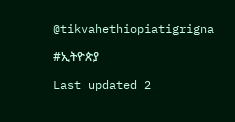@tikvahethiopiatigrigna

#ኢትዮጵያ

Last updated 2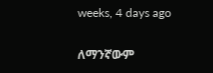weeks, 4 days ago

ለማንኛውም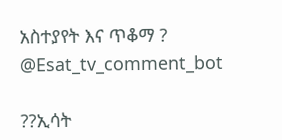አስተያየት እና ጥቆማ ? @Esat_tv_comment_bot

??ኢሳት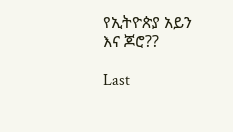የኢትዮጵያ አይን እና ጆሮ??

Last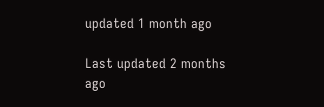updated 1 month ago

Last updated 2 months ago